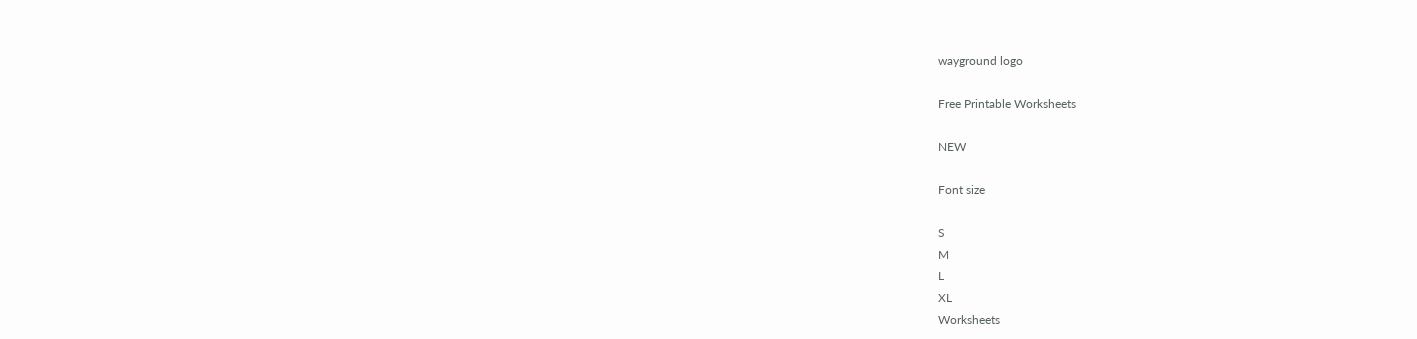wayground logo

Free Printable Worksheets

NEW

Font size

S
M
L
XL
Worksheets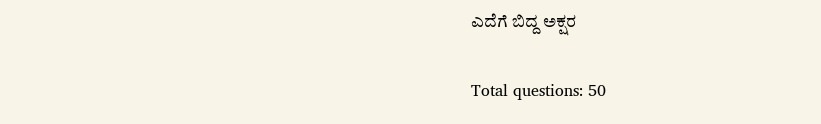ಎದೆಗೆ ಬಿದ್ದ ಅಕ್ಷರ

Total questions: 50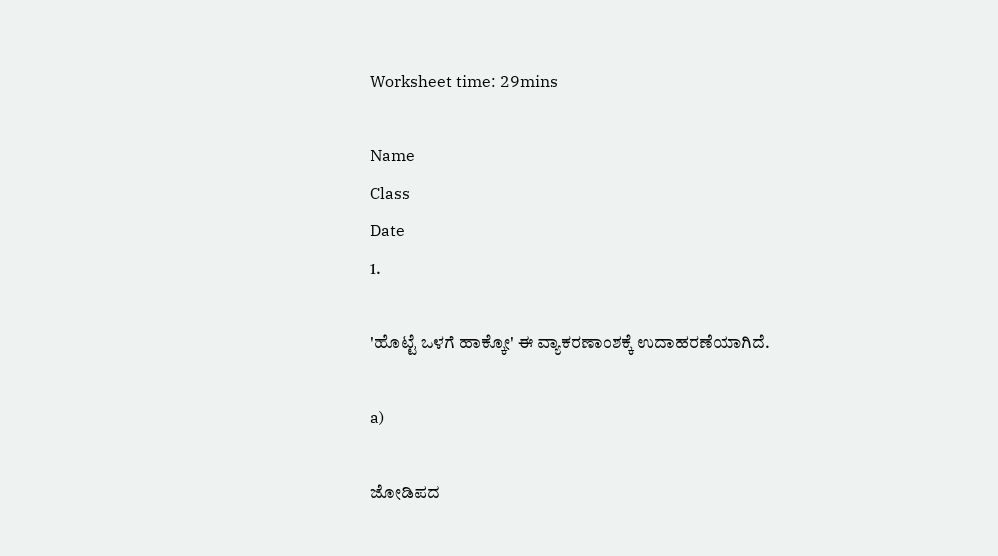Worksheet time: 29mins

Name
Class
Date
1.

'ಹೊಟ್ಟೆ ಒಳಗೆ ಹಾಕ್ಕೋ' ಈ ವ್ಯಾಕರಣಾಂಶಕ್ಕೆ ಉದಾಹರಣೆಯಾಗಿದೆ.

a)

ಜೋಡಿಪದ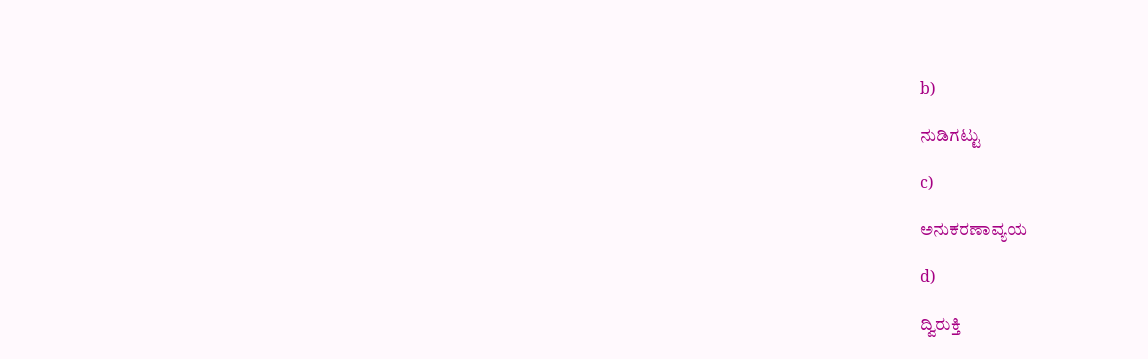b)

ನುಡಿಗಟ್ಟು

c)

ಅನುಕರಣಾವ್ಯಯ

d)

ದ್ವಿರುಕ್ತಿ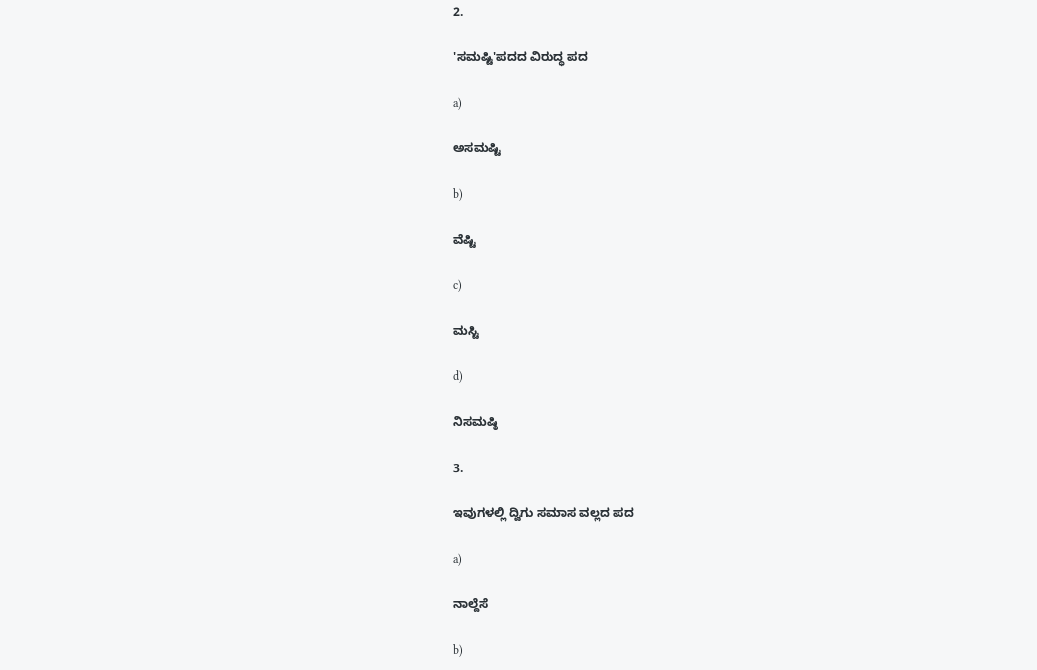2.

'ಸಮಷ್ಟಿ'ಪದದ ವಿರುದ್ಧ ಪದ

a)

ಅಸಮಷ್ಟಿ

b)

ವೆಷ್ಟಿ

c)

ಮಸ್ಟಿ

d)

ನಿಸಮಷ್ಠಿ

3.

ಇವುಗಳಲ್ಲಿ ದ್ವಿಗು ಸಮಾಸ ವಲ್ಲದ ಪದ

a)

ನಾಲ್ದೆಸೆ

b)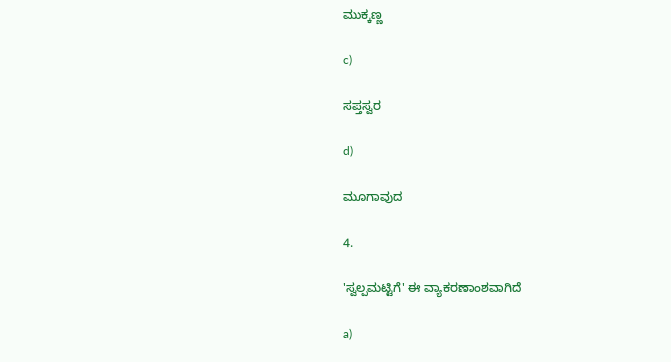ಮುಕ್ಕಣ್ಣ

c)

ಸಪ್ತಸ್ವರ

d)

ಮೂಗಾವುದ

4.

'ಸ್ವಲ್ಪಮಟ್ಟಿಗೆ' ಈ ವ್ಯಾಕರಣಾಂಶವಾಗಿದೆ

a)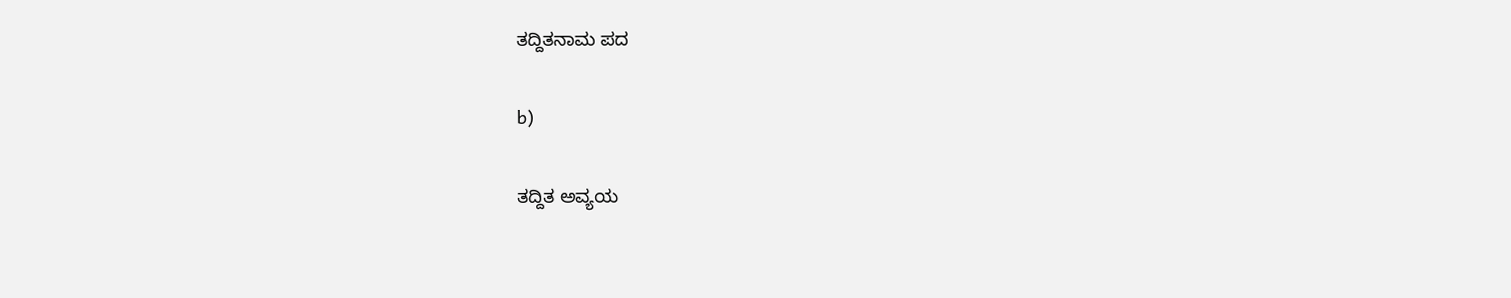ತದ್ದಿತನಾಮ ಪದ

b)

ತದ್ದಿತ ಅವ್ಯಯ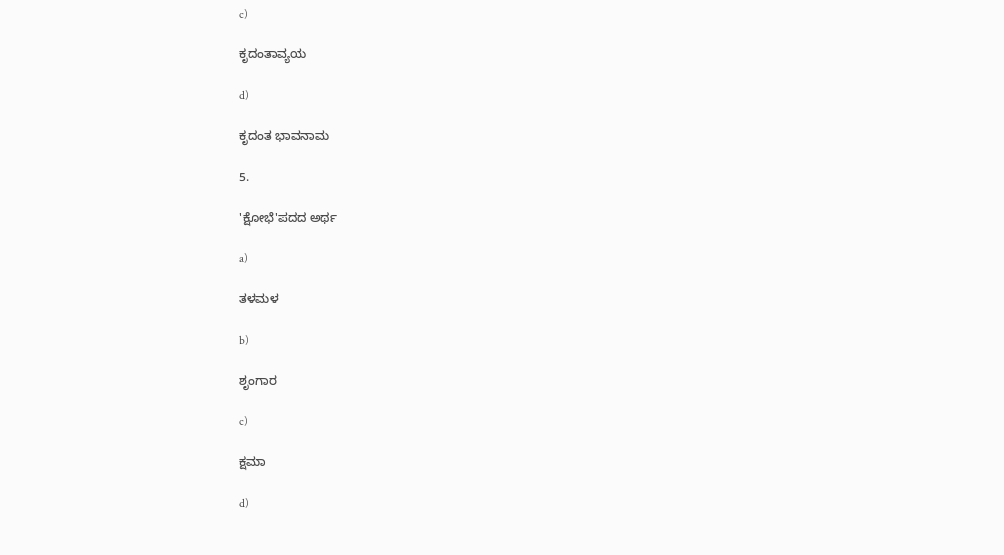c)

ಕೃದಂತಾವ್ಯಯ

d)

ಕೃದಂತ ಭಾವನಾಮ

5.

'ಕ್ಷೋಭೆ'ಪದದ ಅರ್ಥ

a)

ತಳಮಳ

b)

ಶೃಂಗಾರ

c)

ಕ್ಷಮಾ

d)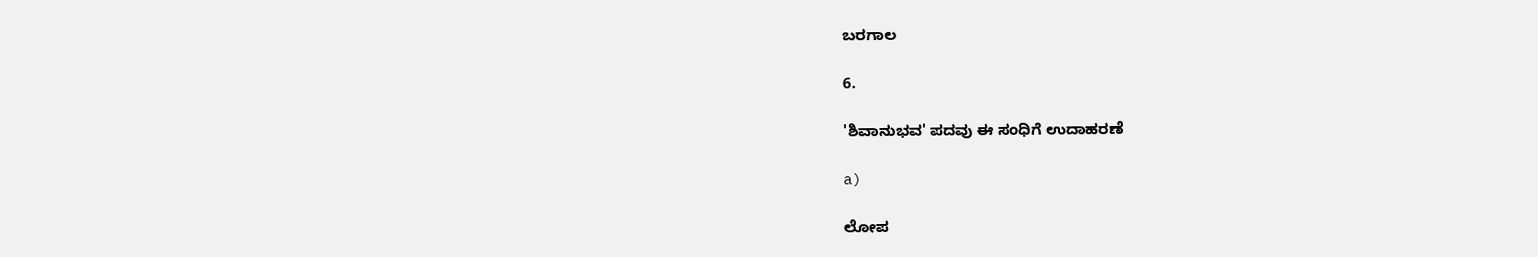ಬರಗಾಲ

6.

'ಶಿವಾನುಭವ' ಪದವು ಈ ಸಂಧಿಗೆ ಉದಾಹರಣೆ

a)

ಲೋಪ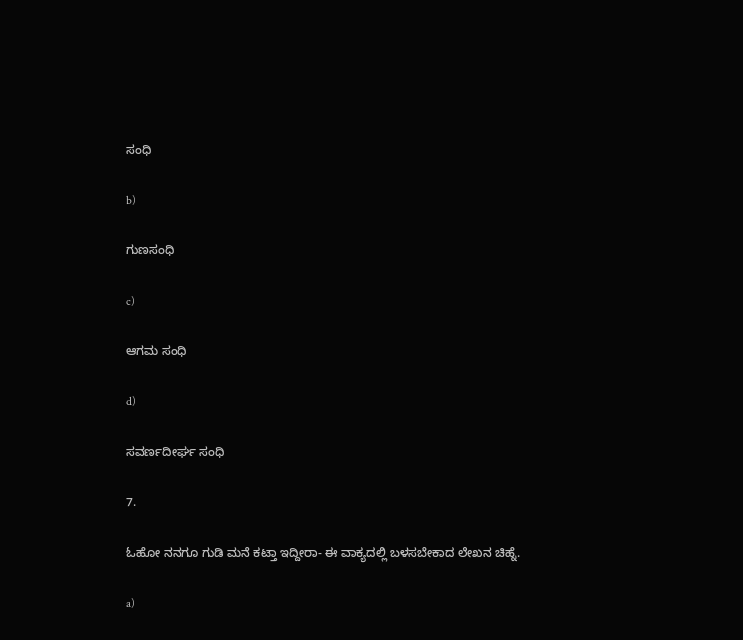ಸಂಧಿ

b)

ಗುಣಸಂಧಿ

c)

ಆಗಮ ಸಂಧಿ

d)

ಸವರ್ಣದೀರ್ಘ ಸಂಧಿ

7.

ಓಹೋ ನನಗೂ ಗುಡಿ ಮನೆ ಕಟ್ತಾ ಇದ್ದೀರಾ- ಈ ವಾಕ್ಯದಲ್ಲಿ ಬಳಸಬೇಕಾದ ಲೇಖನ ಚಿಹ್ನೆ.

a)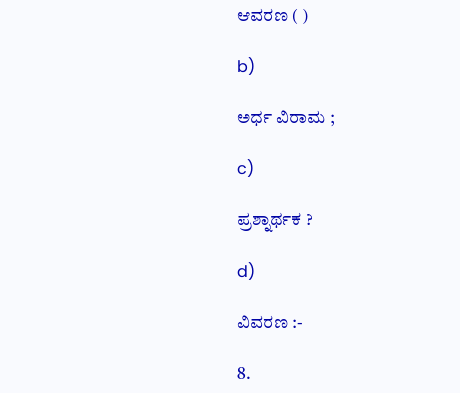ಆವರಣ ( )

b)

ಅರ್ಧ ವಿರಾಮ ;

c)

ಪ್ರಶ್ನಾರ್ಥಕ ?

d)

ವಿವರಣ :-

8.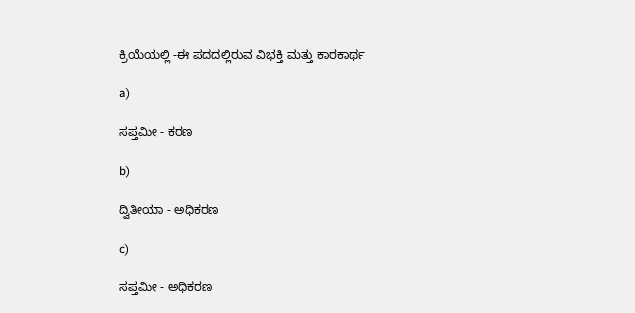ಕ್ರಿಯೆಯಲ್ಲಿ -ಈ ಪದದಲ್ಲಿರುವ ವಿಭಕ್ತಿ ಮತ್ತು ಕಾರಕಾರ್ಥ

a)

ಸಪ್ತಮೀ - ಕರಣ

b)

ದ್ವಿತೀಯಾ - ಅಧಿಕರಣ

c)

ಸಪ್ತಮೀ - ಅಧಿಕರಣ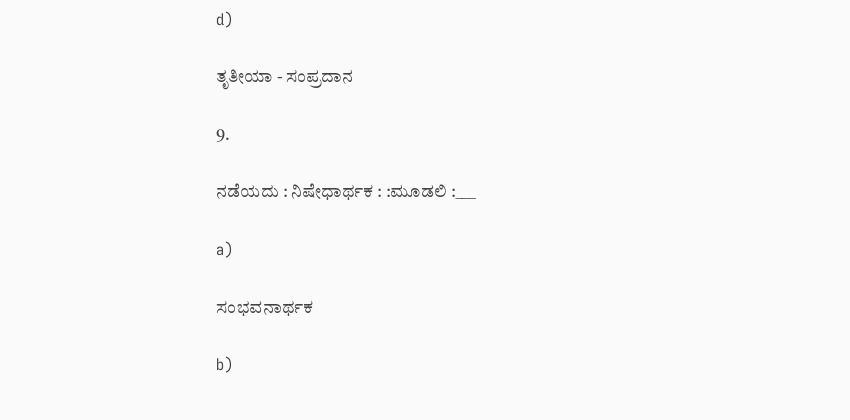d)

ತೃತೀಯಾ - ಸಂಪ್ರದಾನ

9.

ನಡೆಯದು : ನಿಷೇಧಾರ್ಥಕ : :ಮೂಡಲಿ :___

a)

ಸಂಭವನಾರ್ಥಕ

b)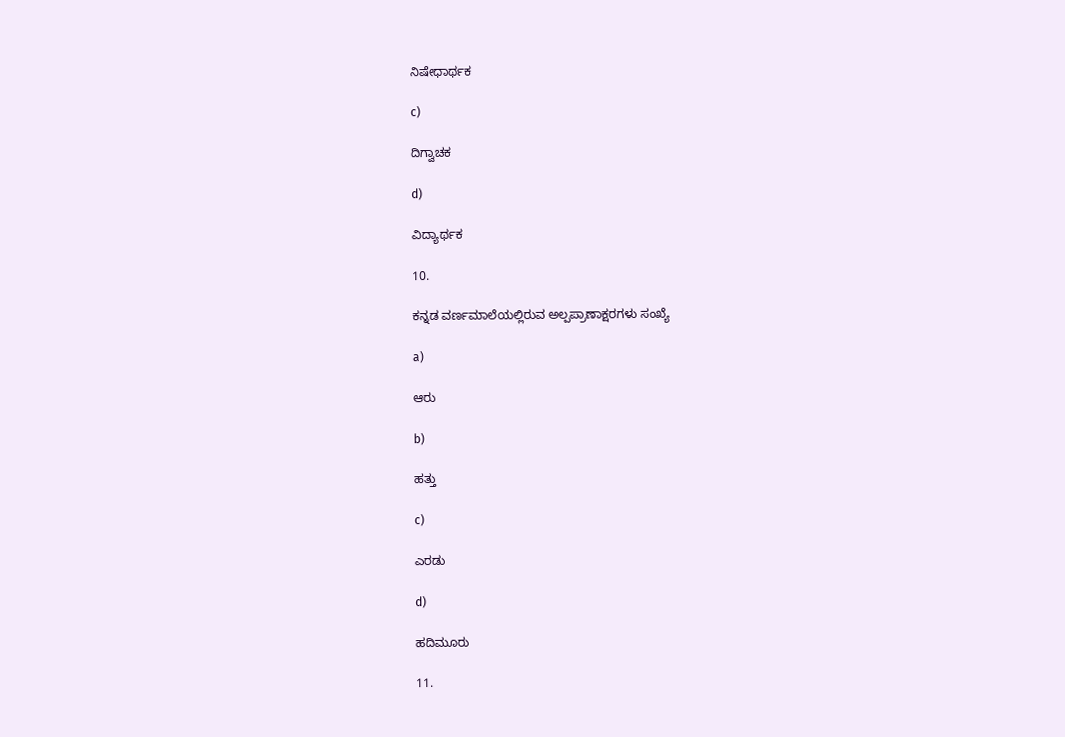ನಿಷೇಧಾರ್ಥಕ

c)

ದಿಗ್ವಾಚಕ

d)

ವಿದ್ಯಾರ್ಥಕ

10.

ಕನ್ನಡ ವರ್ಣಮಾಲೆಯಲ್ಲಿರುವ ಅಲ್ಪಪ್ರಾಣಾಕ್ಷರಗಳು ಸಂಖ್ಯೆ

a)

ಆರು

b)

ಹತ್ತು

c)

ಎರಡು

d)

ಹದಿಮೂರು

11.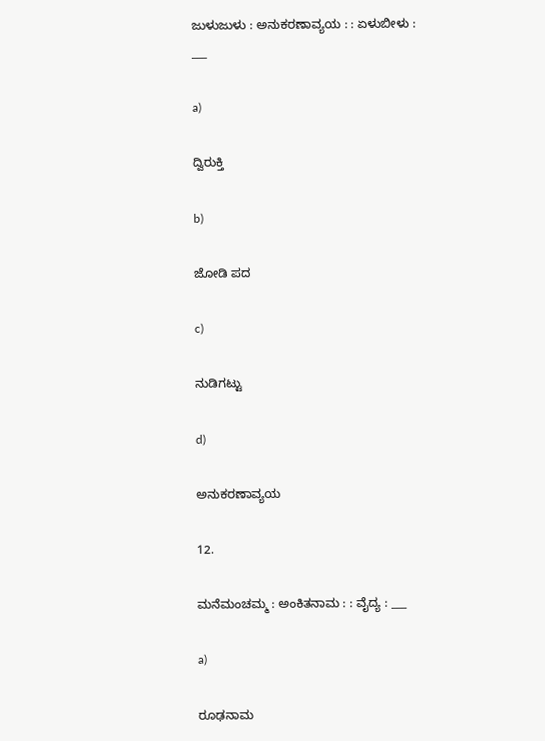ಜುಳುಜುಳು : ಅನುಕರಣಾವ್ಯಯ : : ಏಳುಬೀಳು : ___

a)

ದ್ವಿರುಕ್ತಿ

b)

ಜೋಡಿ ಪದ

c)

ನುಡಿಗಟ್ಟು

d)

ಅನುಕರಣಾವ್ಯಯ

12.

ಮನೆಮಂಚಮ್ಮ : ಅಂಕಿತನಾಮ : : ವೈದ್ಯ : ___

a)

ರೂಢನಾಮ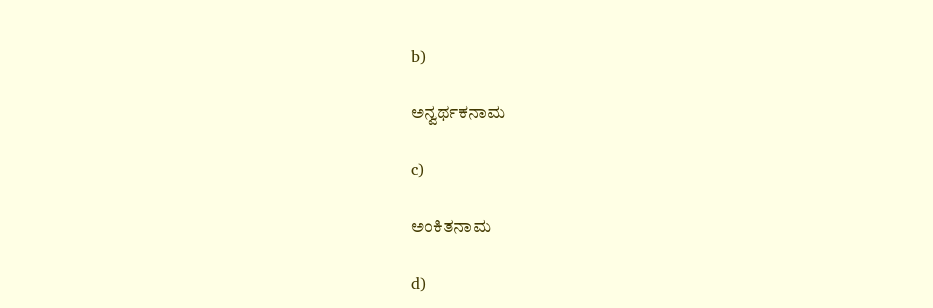b)

ಅನ್ವರ್ಥಕನಾಮ

c)

ಅಂಕಿತನಾಮ

d)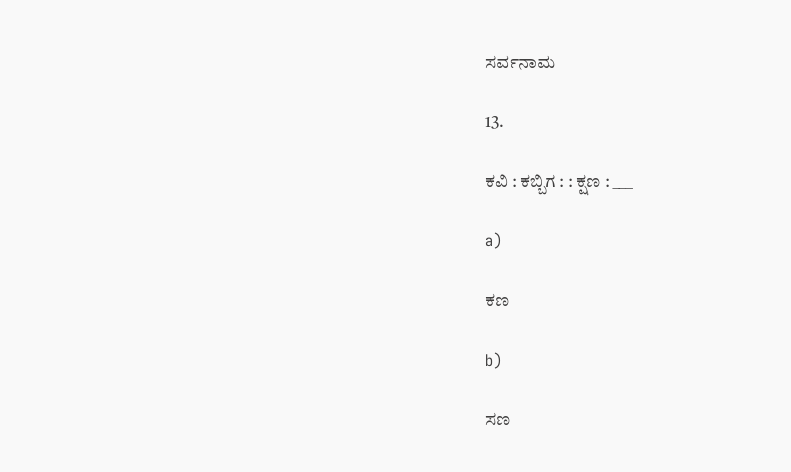ಸರ್ವನಾಮ

13.

ಕವಿ : ಕಬ್ಬಿಗ : : ಕ್ಷಣ : ___

a)

ಕಣ

b)

ಸಣ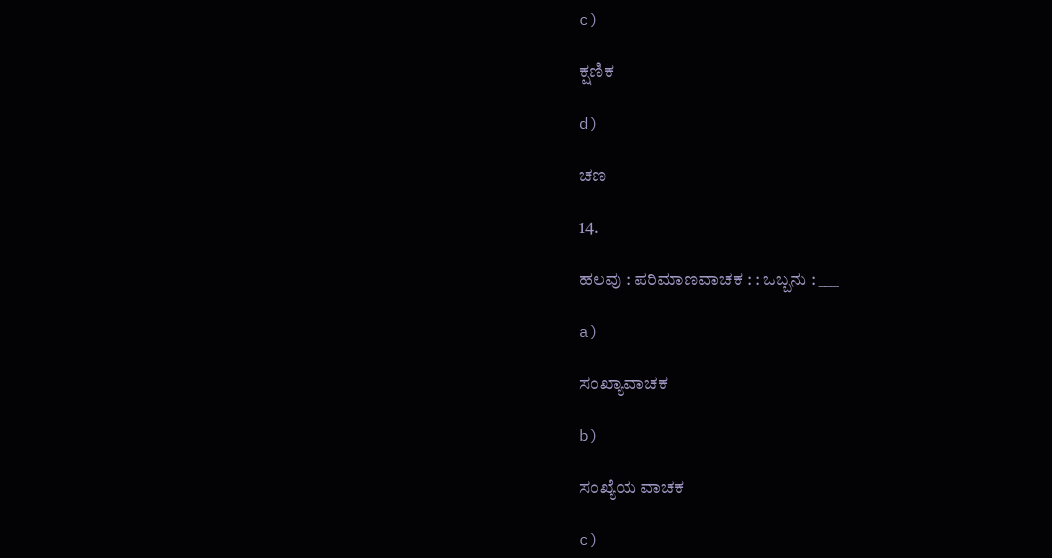c)

ಕ್ಷಣಿಕ

d)

ಚಣ

14.

ಹಲವು : ಪರಿಮಾಣವಾಚಕ : : ಒಬ್ಬನು : ___

a)

ಸಂಖ್ಯಾವಾಚಕ

b)

ಸಂಖ್ಯೆಯ ವಾಚಕ

c)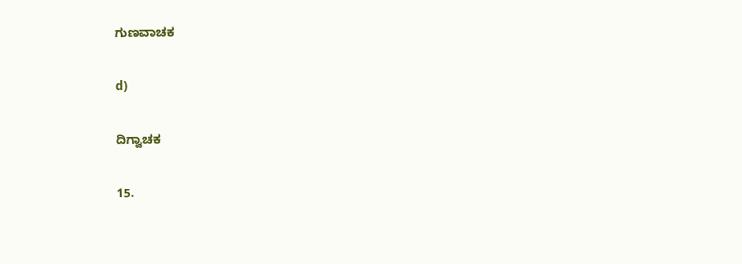ಗುಣವಾಚಕ

d)

ದಿಗ್ವಾಚಕ

15.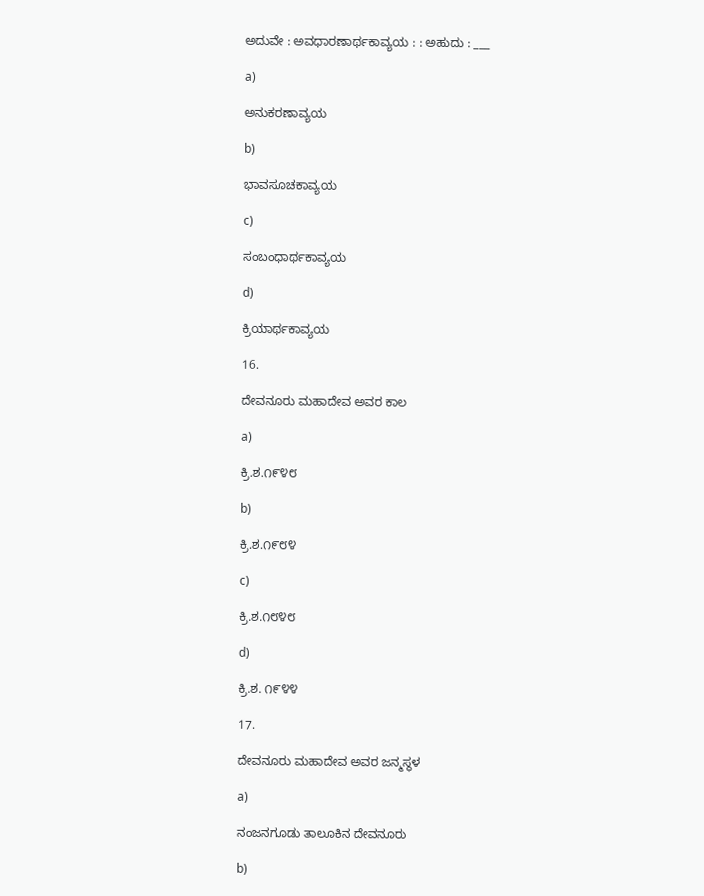ಅದುವೇ : ಅವಧಾರಣಾರ್ಥಕಾವ್ಯಯ : : ಅಹುದು : ___

a)

ಅನುಕರಣಾವ್ಯಯ

b)

ಭಾವಸೂಚಕಾವ್ಯಯ

c)

ಸಂಬಂಧಾರ್ಥಕಾವ್ಯಯ

d)

ಕ್ರಿಯಾರ್ಥಕಾವ್ಯಯ

16.

ದೇವನೂರು ಮಹಾದೇವ ಅವರ ಕಾಲ

a)

ಕ್ರಿ.ಶ.೧೯೪೮

b)

ಕ್ರಿ.ಶ.೧೯೮೪

c)

ಕ್ರಿ.ಶ.೧೮೪೮

d)

ಕ್ರಿ.ಶ. ೧೯೪೪

17.

ದೇವನೂರು ಮಹಾದೇವ ಅವರ ಜನ್ಮಸ್ಥಳ

a)

ನಂಜನಗೂಡು ತಾಲೂಕಿನ ದೇವನೂರು

b)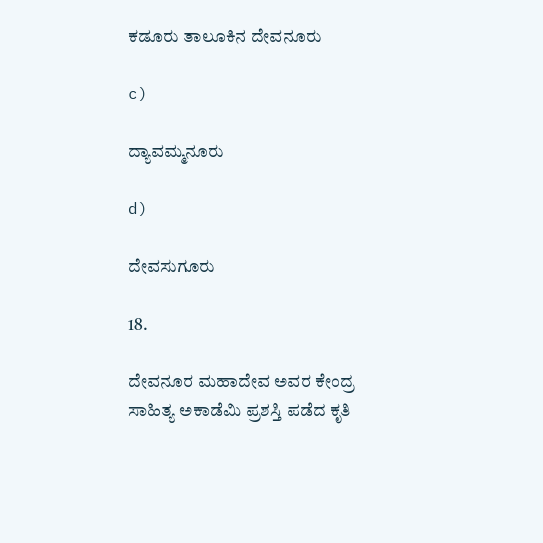ಕಡೂರು ತಾಲೂಕಿನ ದೇವನೂರು

c)

ದ್ಯಾವಮ್ಮನೂರು

d)

ದೇವಸುಗೂರು

18.

ದೇವನೂರ ಮಹಾದೇವ ಅವರ ಕೇಂದ್ರ ಸಾಹಿತ್ಯ ಅಕಾಡೆಮಿ ಪ್ರಶಸ್ತಿ ಪಡೆದ ಕೃತಿ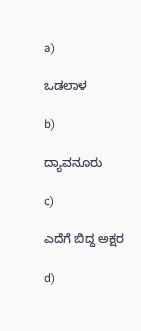a)

ಒಡಲಾಳ

b)

ದ್ಯಾವನೂರು

c)

ಎದೆಗೆ ಬಿದ್ದ ಅಕ್ಷರ

d)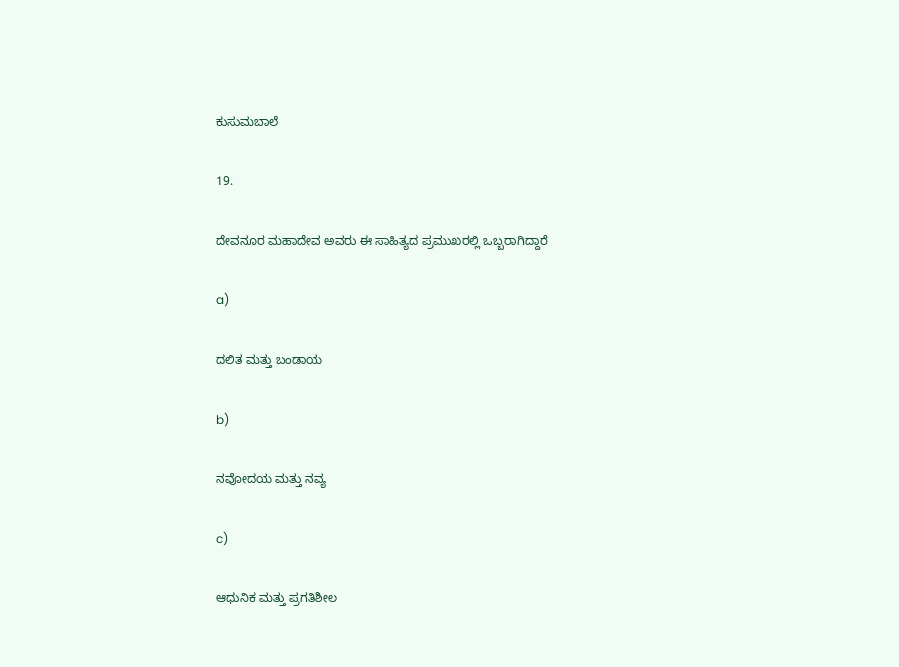ಕುಸುಮಬಾಲೆ

19.

ದೇವನೂರ ಮಹಾದೇವ ಅವರು ಈ ಸಾಹಿತ್ಯದ ಪ್ರಮುಖರಲ್ಲಿ ಒಬ್ಬರಾಗಿದ್ದಾರೆ

a)

ದಲಿತ ಮತ್ತು ಬಂಡಾಯ

b)

ನವೋದಯ ಮತ್ತು ನವ್ಯ

c)

ಆಧುನಿಕ ಮತ್ತು ಪ್ರಗತಿಶೀಲ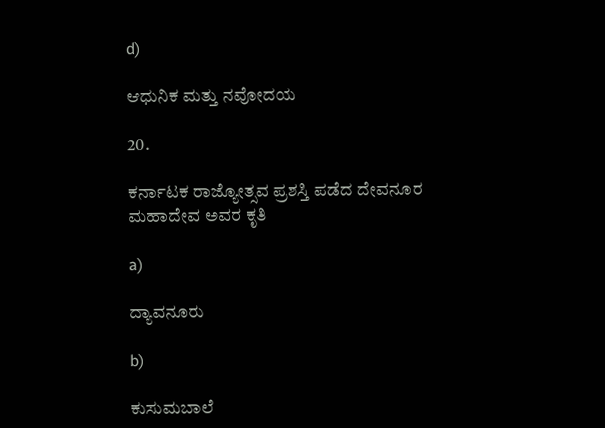d)

ಆಧುನಿಕ ಮತ್ತು ನವೋದಯ

20.

ಕರ್ನಾಟಕ ರಾಜ್ಯೋತ್ಸವ ಪ್ರಶಸ್ತಿ ಪಡೆದ ದೇವನೂರ ಮಹಾದೇವ ಅವರ ಕೃತಿ

a)

ದ್ಯಾವನೂರು

b)

ಕುಸುಮಬಾಲೆ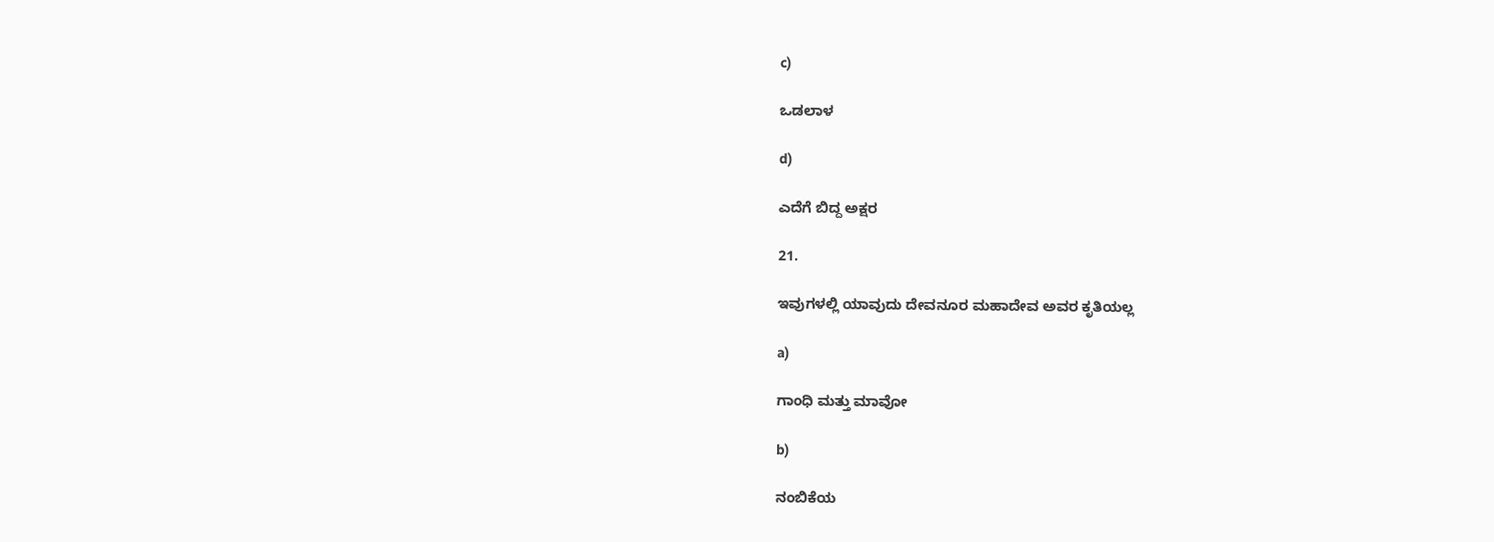c)

ಒಡಲಾಳ

d)

ಎದೆಗೆ ಬಿದ್ದ ಅಕ್ಷರ

21.

ಇವುಗಳಲ್ಲಿ ಯಾವುದು ದೇವನೂರ ಮಹಾದೇವ ಅವರ ಕೃತಿಯಲ್ಲ

a)

ಗಾಂಧಿ ಮತ್ತು ಮಾವೋ

b)

ನಂಬಿಕೆಯ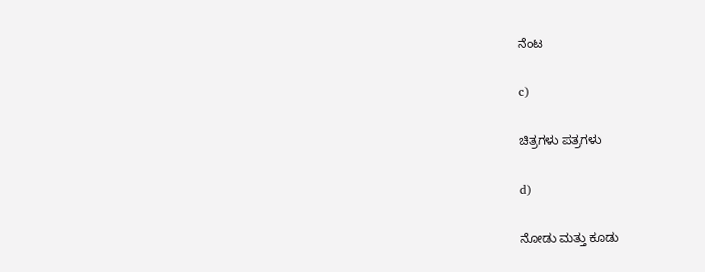ನೆಂಟ

c)

ಚಿತ್ರಗಳು ಪತ್ರಗಳು

d)

ನೋಡು ಮತ್ತು ಕೂಡು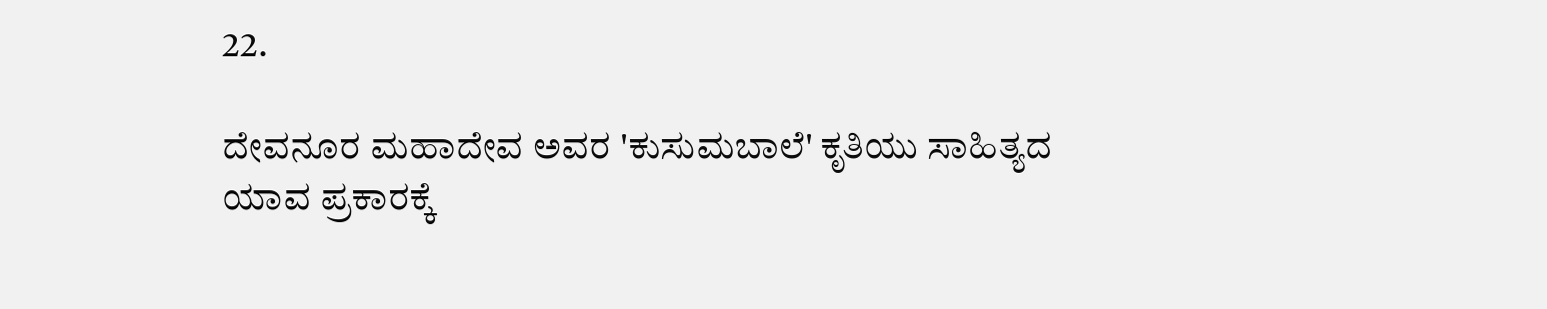22.

ದೇವನೂರ ಮಹಾದೇವ ಅವರ 'ಕುಸುಮಬಾಲೆ' ಕೃತಿಯು ಸಾಹಿತ್ಯದ ಯಾವ ಪ್ರಕಾರಕ್ಕೆ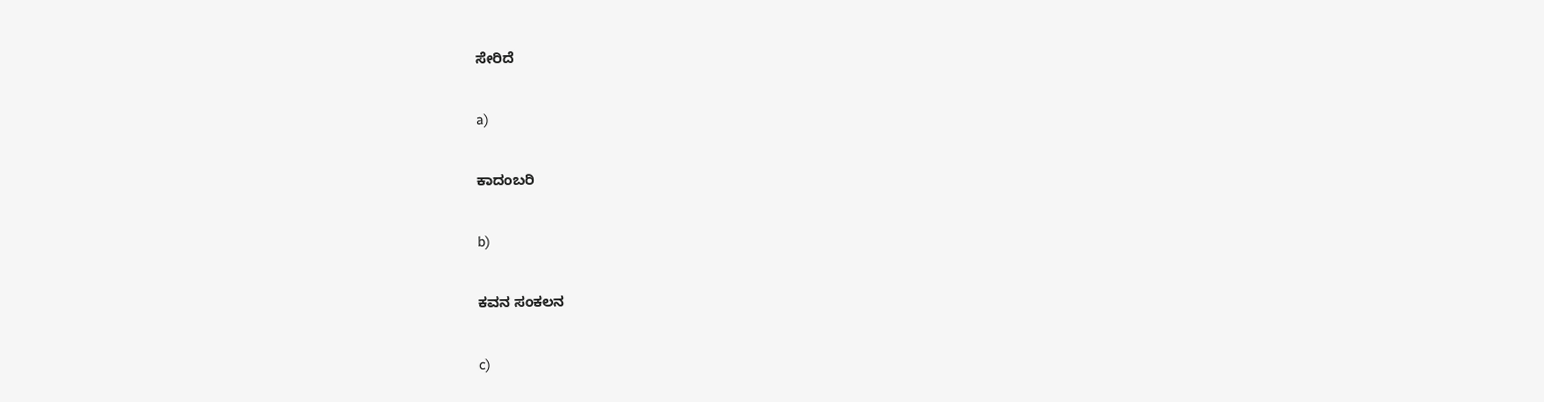ಸೇರಿದೆ

a)

ಕಾದಂಬರಿ

b)

ಕವನ ಸಂಕಲನ

c)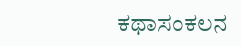ಕಥಾಸಂಕಲನ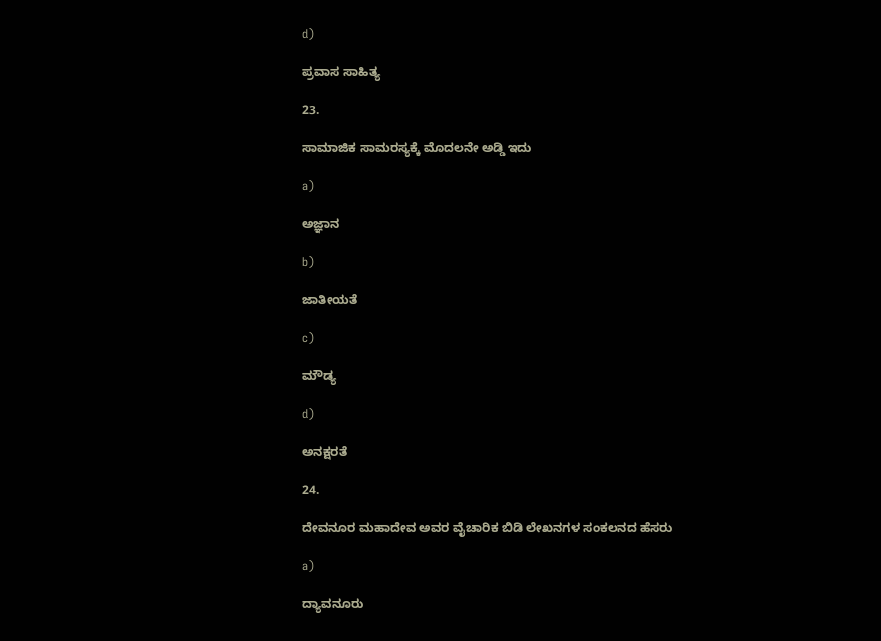d)

ಪ್ರವಾಸ ಸಾಹಿತ್ಯ

23.

ಸಾಮಾಜಿಕ ಸಾಮರಸ್ಯಕ್ಕೆ ಮೊದಲನೇ ಅಡ್ಡಿ ಇದು

a)

ಅಜ್ಞಾನ

b)

ಜಾತೀಯತೆ

c)

ಮೌಡ್ಯ

d)

ಅನಕ್ಷರತೆ

24.

ದೇವನೂರ ಮಹಾದೇವ ಅವರ ವೈಚಾರಿಕ ಬಿಡಿ ಲೇಖನಗಳ ಸಂಕಲನದ ಹೆಸರು

a)

ದ್ಯಾವನೂರು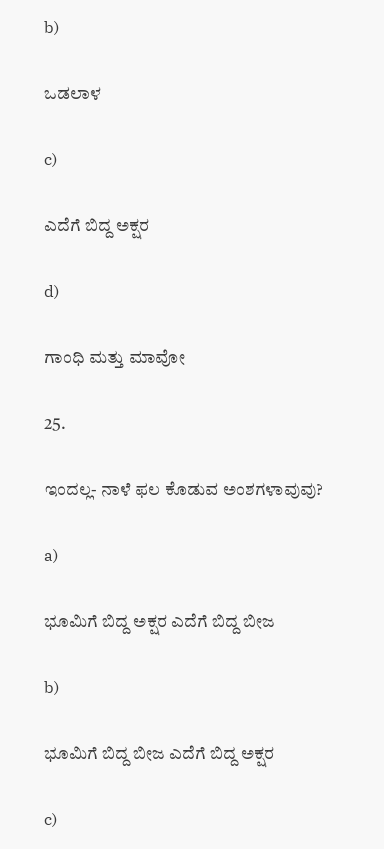b)

ಒಡಲಾಳ

c)

ಎದೆಗೆ ಬಿದ್ದ ಅಕ್ಷರ

d)

ಗಾಂಧಿ ಮತ್ತು ಮಾವೋ

25.

ಇಂದಲ್ಲ- ನಾಳೆ ಫಲ ಕೊಡುವ ಅಂಶಗಳಾವುವು?

a)

ಭೂಮಿಗೆ ಬಿದ್ದ ಅಕ್ಷರ ಎದೆಗೆ ಬಿದ್ದ ಬೀಜ

b)

ಭೂಮಿಗೆ ಬಿದ್ದ ಬೀಜ ಎದೆಗೆ ಬಿದ್ದ ಅಕ್ಷರ

c)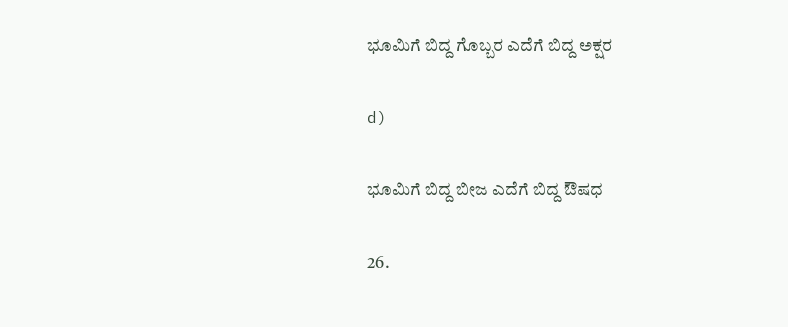ಭೂಮಿಗೆ ಬಿದ್ದ ಗೊಬ್ಬರ ಎದೆಗೆ ಬಿದ್ದ ಅಕ್ಷರ

d)

ಭೂಮಿಗೆ ಬಿದ್ದ ಬೀಜ ಎದೆಗೆ ಬಿದ್ದ ಔಷಧ

26.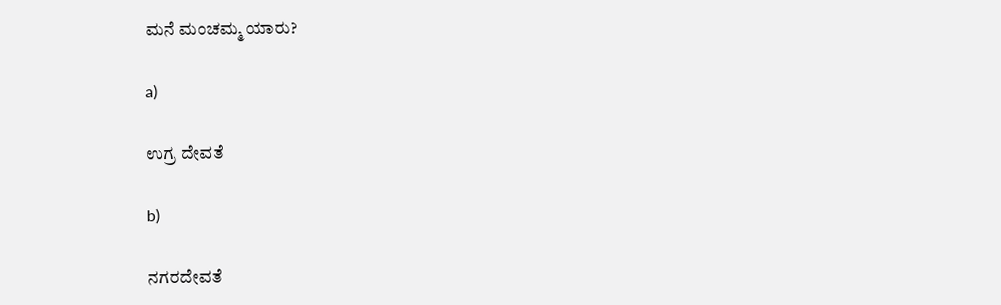ಮನೆ ಮಂಚಮ್ಮ ಯಾರು?

a)

ಉಗ್ರ ದೇವತೆ

b)

ನಗರದೇವತೆ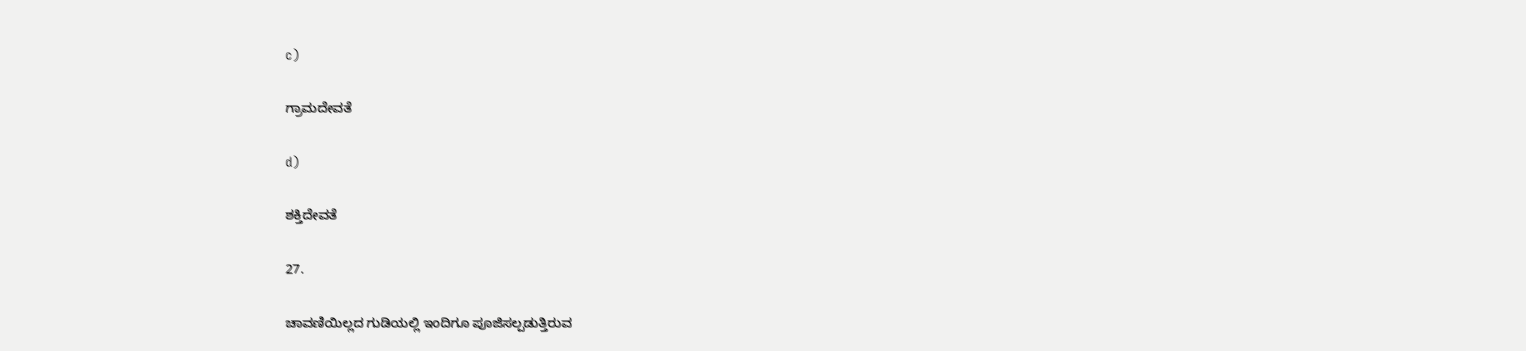c)

ಗ್ರಾಮದೇವತೆ

d)

ಶಕ್ತಿದೇವತೆ

27.

ಚಾವಣಿಯಿಲ್ಲದ ಗುಡಿಯಲ್ಲಿ ಇಂದಿಗೂ ಪೂಜಿಸಲ್ಪಡುತ್ತಿರುವ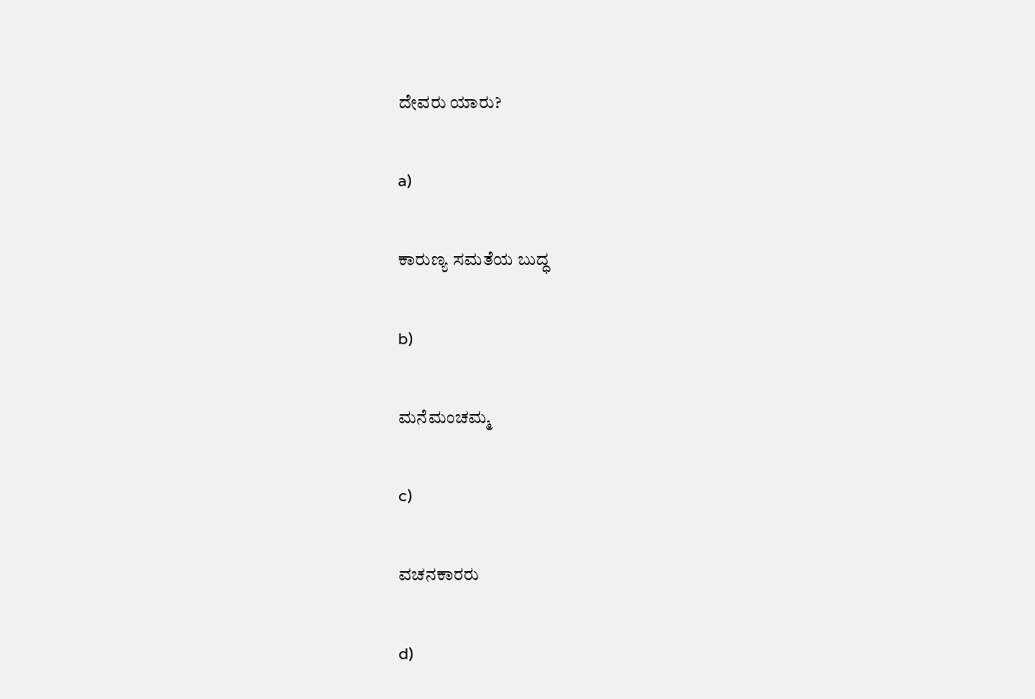ದೇವರು ಯಾರು?

a)

ಕಾರುಣ್ಯ ಸಮತೆಯ ಬುದ್ಧ

b)

ಮನೆಮಂಚಮ್ಮ

c)

ವಚನಕಾರರು

d)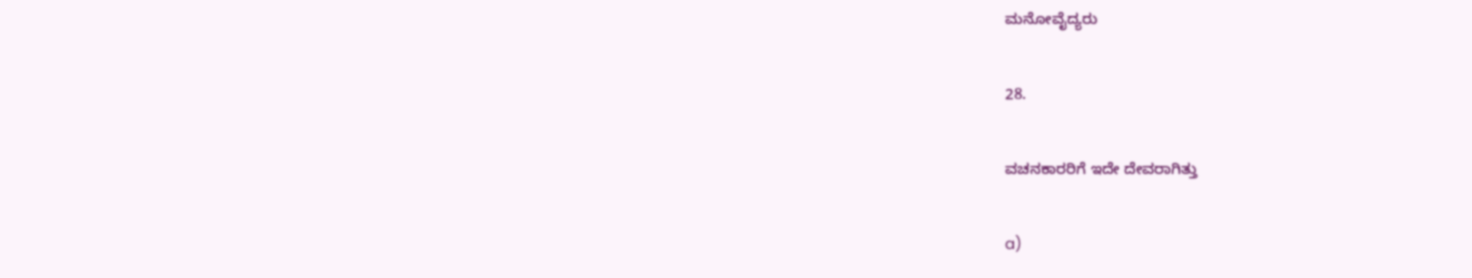ಮನೋವೈದ್ಯರು

28.

ವಚನಕಾರರಿಗೆ ಇದೇ ದೇವರಾಗಿತ್ತು

a)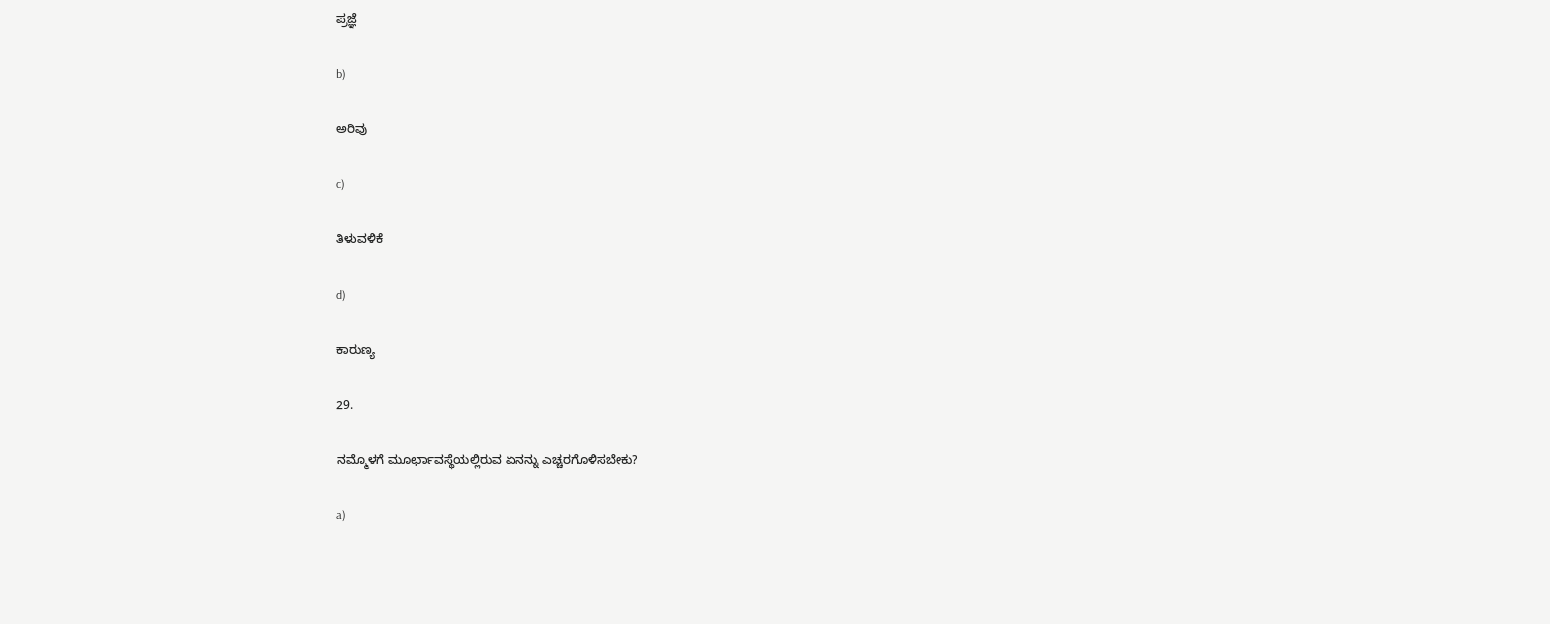ಪ್ರಜ್ಞೆ

b)

ಅರಿವು

c)

ತಿಳುವಳಿಕೆ

d)

ಕಾರುಣ್ಯ

29.

ನಮ್ಮೊಳಗೆ ಮೂರ್ಛಾವಸ್ಥೆಯಲ್ಲಿರುವ ಏನನ್ನು ಎಚ್ಚರಗೊಳಿಸಬೇಕು?

a)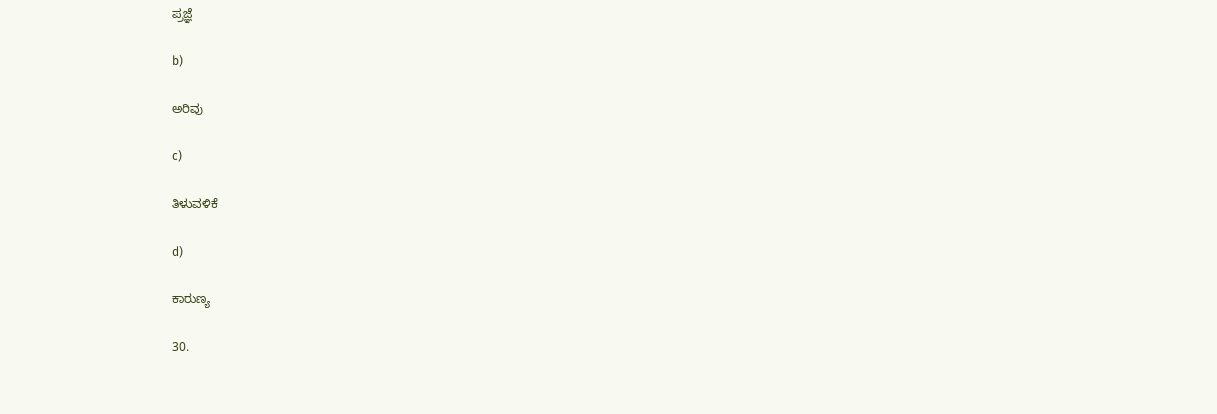ಪ್ರಜ್ಞೆ

b)

ಅರಿವು

c)

ತಿಳುವಳಿಕೆ

d)

ಕಾರುಣ್ಯ

30.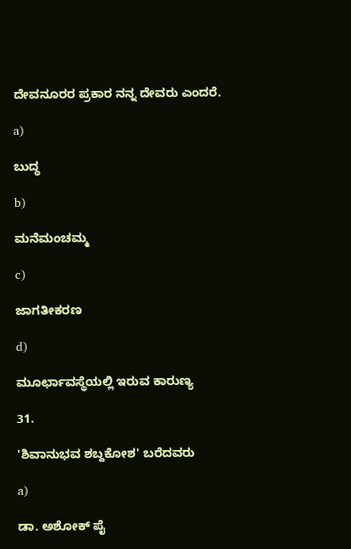ದೇವನೂರರ ಪ್ರಕಾರ ನನ್ನ ದೇವರು ಎಂದರೆ.

a)

ಬುದ್ಧ

b)

ಮನೆಮಂಚಮ್ಮ

c)

ಜಾಗತೀಕರಣ

d)

ಮೂರ್ಛಾವಸ್ಥೆಯಲ್ಲಿ ಇರುವ ಕಾರುಣ್ಯ

31.

'ಶಿವಾನುಭವ ಶಬ್ದಕೋಶ' ಬರೆದವರು

a)

ಡಾ. ಅಶೋಕ್ ಪೈ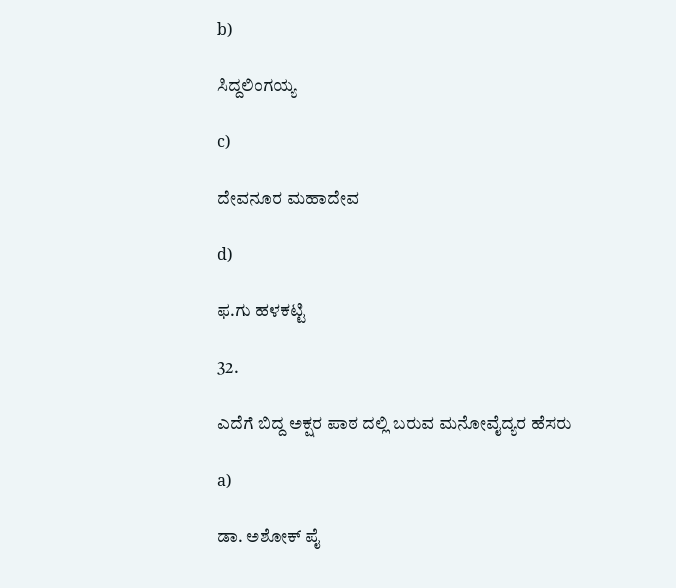b)

ಸಿದ್ದಲಿಂಗಯ್ಯ

c)

ದೇವನೂರ ಮಹಾದೇವ

d)

ಫ.ಗು ಹಳಕಟ್ಟಿ

32.

ಎದೆಗೆ ಬಿದ್ದ ಅಕ್ಷರ ಪಾಠ ದಲ್ಲಿ ಬರುವ ಮನೋವೈದ್ಯರ ಹೆಸರು

a)

ಡಾ. ಅಶೋಕ್ ಪೈ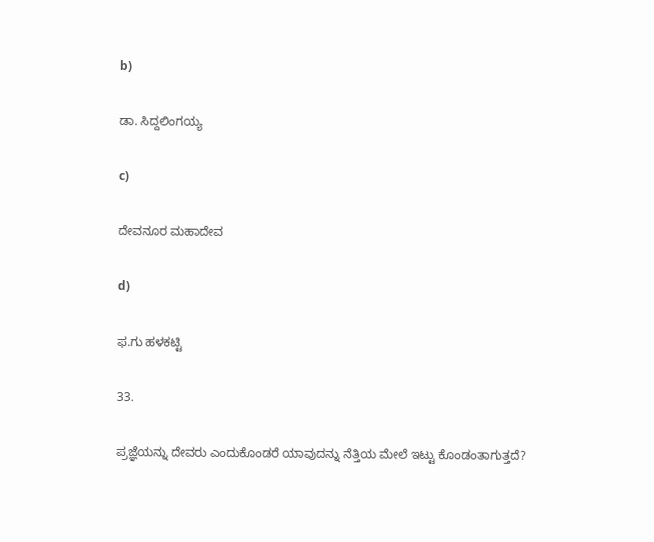b)

ಡಾ. ಸಿದ್ದಲಿಂಗಯ್ಯ

c)

ದೇವನೂರ ಮಹಾದೇವ

d)

ಫ.ಗು ಹಳಕಟ್ಟಿ

33.

ಪ್ರಜ್ಞೆಯನ್ನು ದೇವರು ಎಂದುಕೊಂಡರೆ ಯಾವುದನ್ನು ನೆತ್ತಿಯ ಮೇಲೆ ಇಟ್ಟು ಕೊಂಡಂತಾಗುತ್ತದೆ?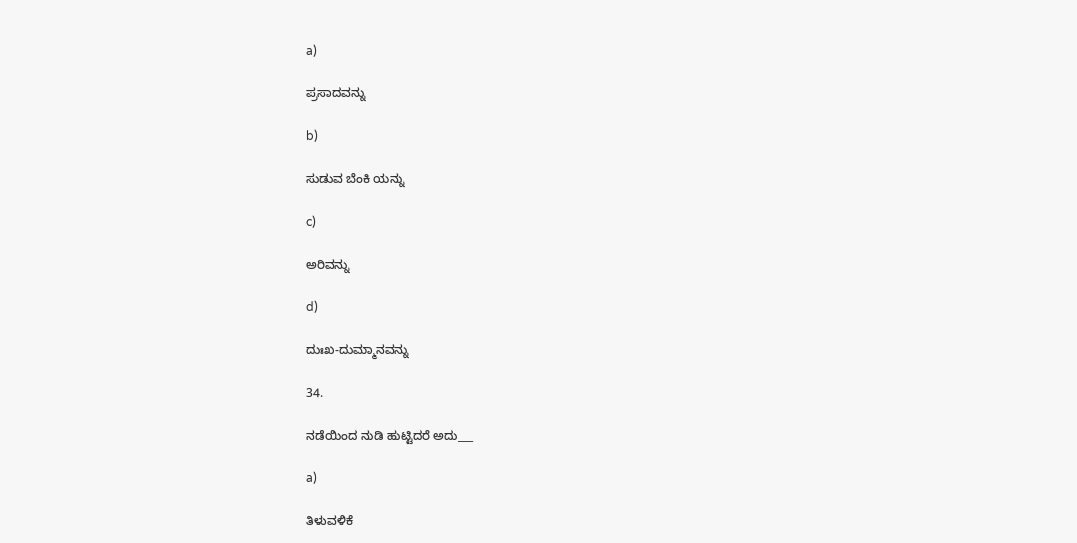a)

ಪ್ರಸಾದವನ್ನು

b)

ಸುಡುವ ಬೆಂಕಿ ಯನ್ನು

c)

ಅರಿವನ್ನು

d)

ದುಃಖ-ದುಮ್ಮಾನವನ್ನು

34.

ನಡೆಯಿಂದ ನುಡಿ ಹುಟ್ಟಿದರೆ ಅದು___

a)

ತಿಳುವಳಿಕೆ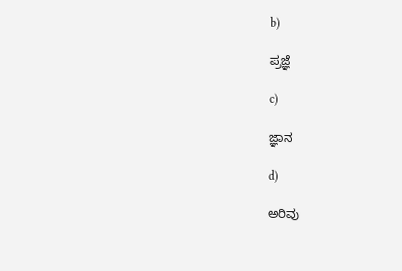b)

ಪ್ರಜ್ಞೆ

c)

ಜ್ಞಾನ

d)

ಅರಿವು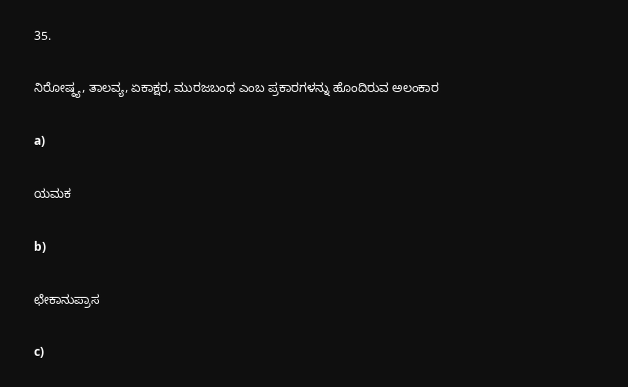35.

ನಿರೋಷ್ಠ್ಯ, ತಾಲವ್ಯ, ಏಕಾಕ್ಷರ, ಮುರಜಬಂಧ ಎಂಬ ಪ್ರಕಾರಗಳನ್ನು ಹೊಂದಿರುವ ಅಲಂಕಾರ

a)

ಯಮಕ

b)

ಛೇಕಾನುಪ್ರಾಸ

c)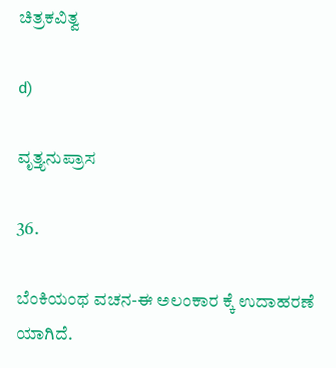ಚಿತ್ರಕವಿತ್ವ

d)

ವೃತ್ತ್ಯನುಪ್ರಾಸ

36.

ಬೆಂಕಿಯಂಥ ವಚನ-ಈ ಅಲಂಕಾರ ಕ್ಕೆ ಉದಾಹರಣೆ ಯಾಗಿದೆ.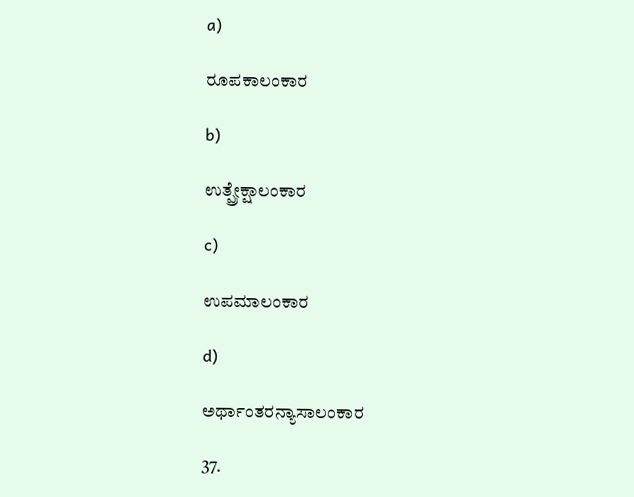a)

ರೂಪಕಾಲಂಕಾರ

b)

ಉತ್ಪ್ರೇಕ್ಷಾಲಂಕಾರ

c)

ಉಪಮಾಲಂಕಾರ

d)

ಅರ್ಥಾಂತರನ್ಯಾಸಾಲಂಕಾರ

37.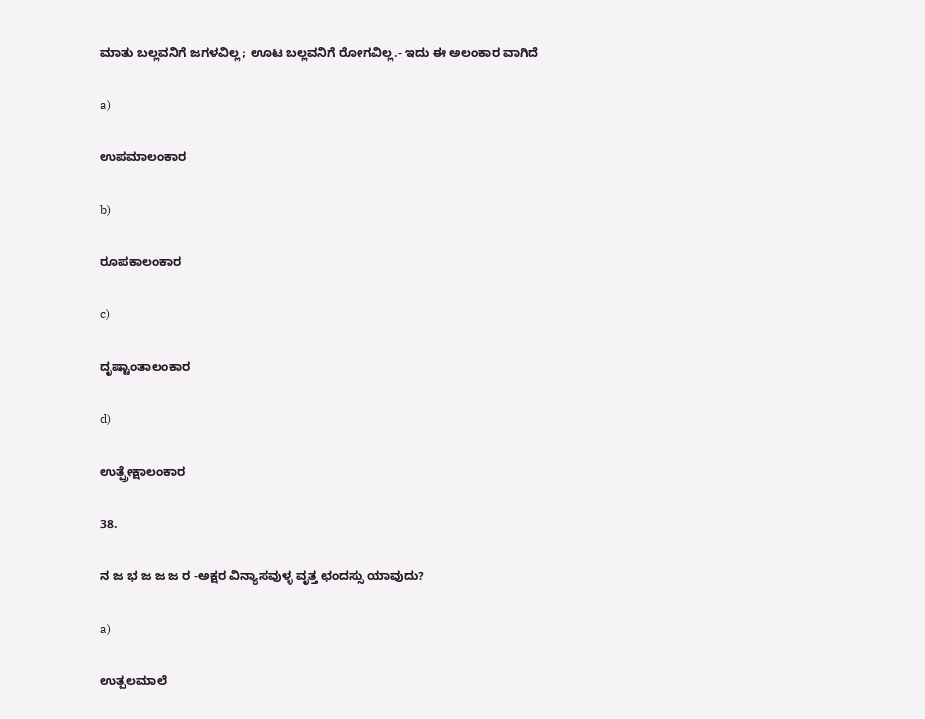ಮಾತು ಬಲ್ಲವನಿಗೆ ಜಗಳವಿಲ್ಲ; ಊಟ ಬಲ್ಲವನಿಗೆ ರೋಗವಿಲ್ಲ.- ಇದು ಈ ಅಲಂಕಾರ ವಾಗಿದೆ

a)

ಉಪಮಾಲಂಕಾರ

b)

ರೂಪಕಾಲಂಕಾರ

c)

ದೃಷ್ಟಾಂತಾಲಂಕಾರ

d)

ಉತ್ಪ್ರೇಕ್ಷಾಲಂಕಾರ

38.

ನ ಜ ಭ ಜ ಜ ಜ ರ -ಅಕ್ಷರ ವಿನ್ಯಾಸವುಳ್ಳ ವೃತ್ತ ಛಂದಸ್ಸು ಯಾವುದು?

a)

ಉತ್ಪಲಮಾಲೆ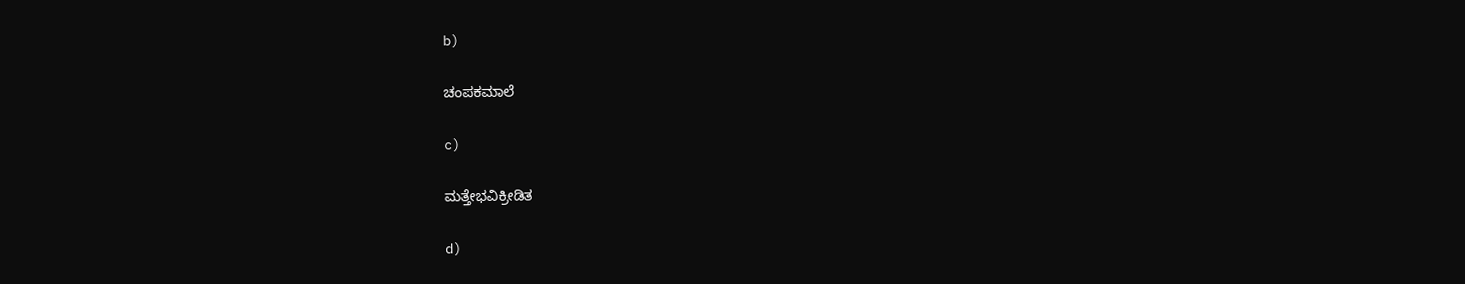b)

ಚಂಪಕಮಾಲೆ

c)

ಮತ್ತೇಭವಿಕ್ರೀಡಿತ

d)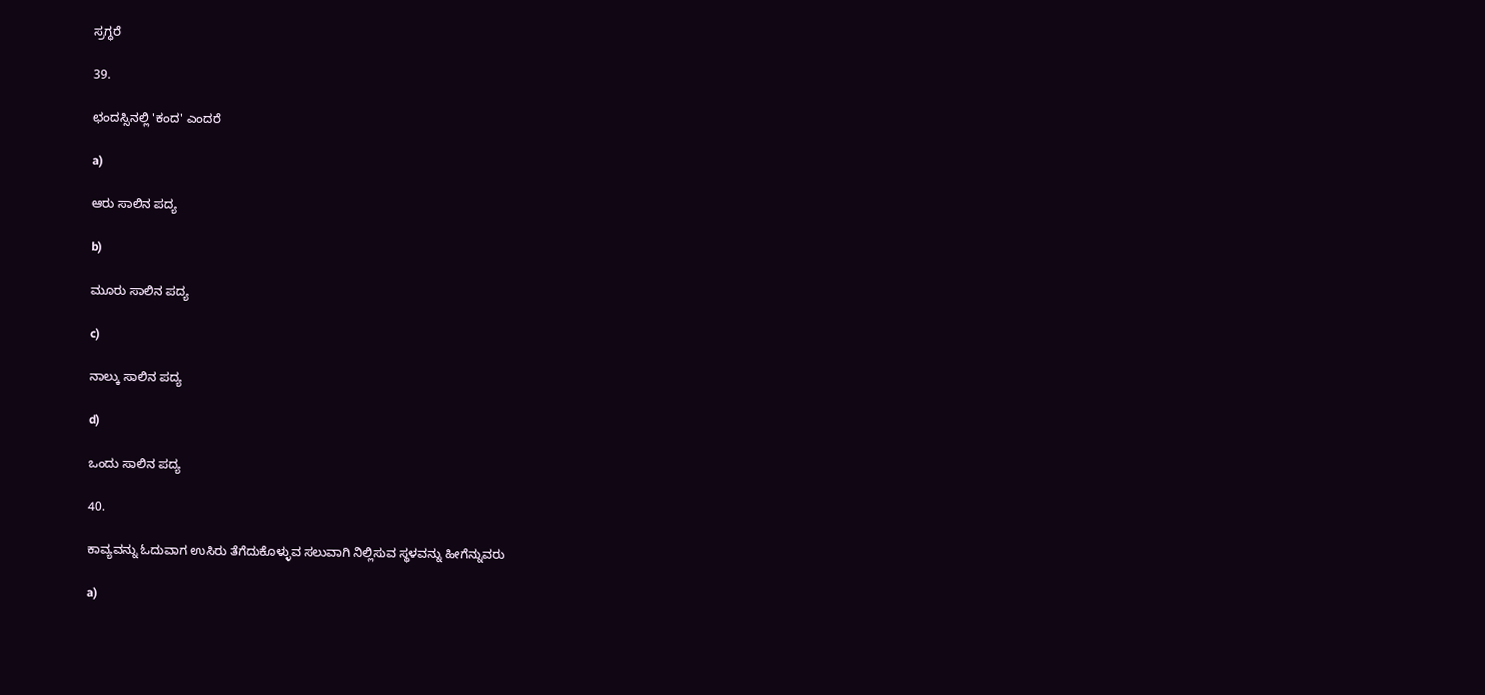ಸ್ರಗ್ಧರೆ

39.

ಛಂದಸ್ಸಿನಲ್ಲಿ 'ಕಂದ' ಎಂದರೆ

a)

ಆರು ಸಾಲಿನ ಪದ್ಯ

b)

ಮೂರು ಸಾಲಿನ ಪದ್ಯ

c)

ನಾಲ್ಕು ಸಾಲಿನ ಪದ್ಯ

d)

ಒಂದು ಸಾಲಿನ ಪದ್ಯ

40.

ಕಾವ್ಯವನ್ನು ಓದುವಾಗ ಉಸಿರು ತೆಗೆದುಕೊಳ್ಳುವ ಸಲುವಾಗಿ ನಿಲ್ಲಿಸುವ ಸ್ಥಳವನ್ನು ಹೀಗೆನ್ನುವರು

a)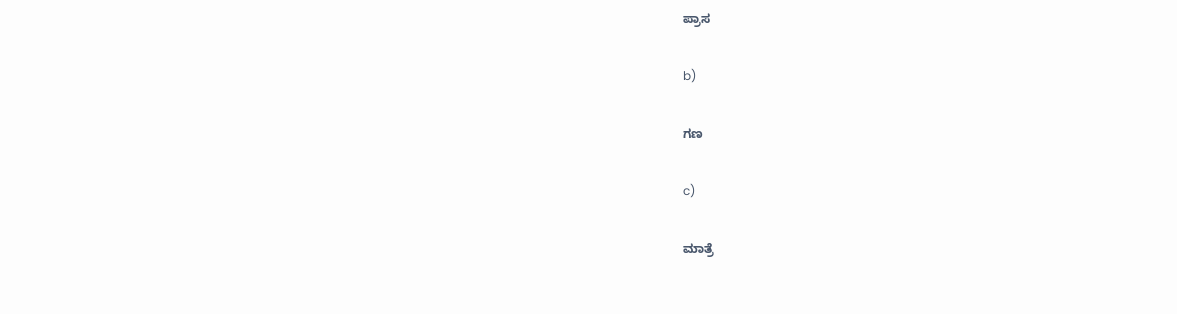ಪ್ರಾಸ

b)

ಗಣ

c)

ಮಾತ್ರೆ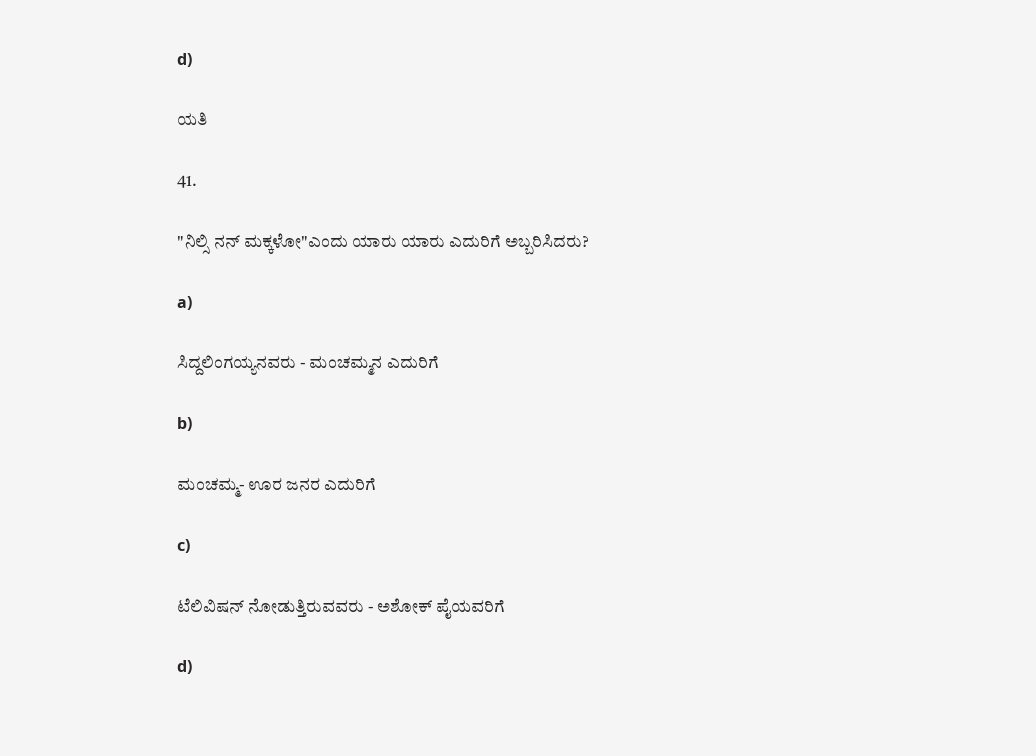d)

ಯತಿ

41.

"ನಿಲ್ಸಿ ನನ್ ಮಕ್ಕಳೋ"ಎಂದು ಯಾರು ಯಾರು ಎದುರಿಗೆ ಅಬ್ಬರಿಸಿದರು?

a)

ಸಿದ್ದಲಿಂಗಯ್ಯನವರು - ಮಂಚಮ್ಮನ ಎದುರಿಗೆ

b)

ಮಂಚಮ್ಮ- ಊರ ಜನರ ಎದುರಿಗೆ

c)

ಟೆಲಿವಿಷನ್ ನೋಡುತ್ತಿರುವವರು - ಅಶೋಕ್ ಪೈಯವರಿಗೆ

d)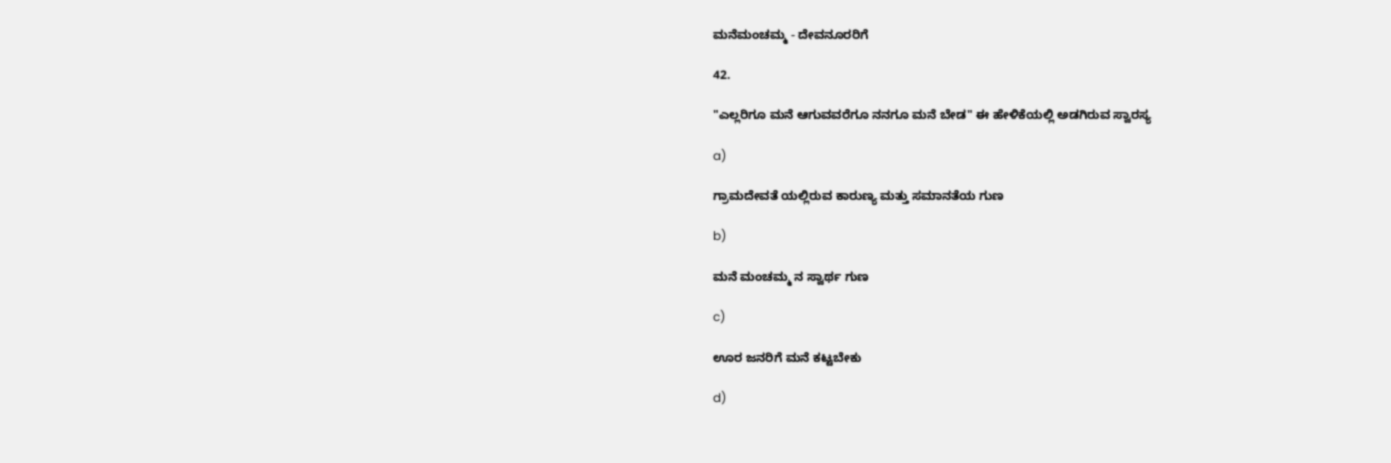ಮನೆಮಂಚಮ್ಮ - ದೇವನೂರರಿಗೆ

42.

"ಎಲ್ಲರಿಗೂ ಮನೆ ಆಗುವವರೆಗೂ ನನಗೂ ಮನೆ ಬೇಡ" ಈ ಹೇಳಿಕೆಯಲ್ಲಿ ಅಡಗಿರುವ ಸ್ವಾರಸ್ಯ

a)

ಗ್ರಾಮದೇವತೆ ಯಲ್ಲಿರುವ ಕಾರುಣ್ಯ ಮತ್ತು ಸಮಾನತೆಯ ಗುಣ

b)

ಮನೆ ಮಂಚಮ್ಮ ನ ಸ್ವಾರ್ಥ ಗುಣ

c)

ಊರ ಜನರಿಗೆ ಮನೆ ಕಟ್ಟಬೇಕು

d)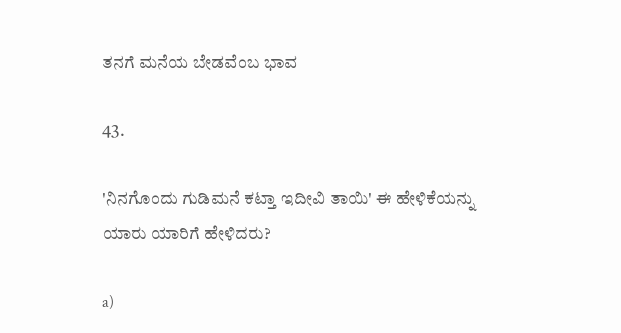ತನಗೆ ಮನೆಯ ಬೇಡವೆಂಬ ಭಾವ

43.

'ನಿನಗೊಂದು ಗುಡಿಮನೆ ಕಟ್ತಾ ಇದೀವಿ ತಾಯಿ' ಈ ಹೇಳಿಕೆಯನ್ನು ಯಾರು ಯಾರಿಗೆ ಹೇಳಿದರು?

a)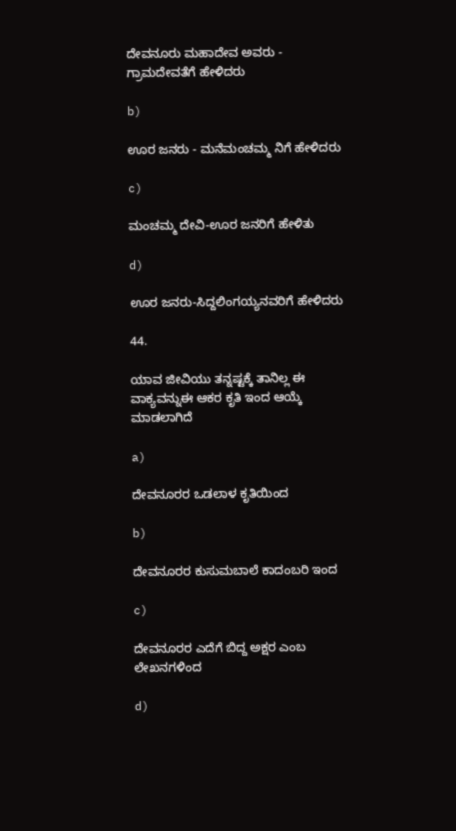ದೇವನೂರು ಮಹಾದೇವ ಅವರು - ಗ್ರಾಮದೇವತೆಗೆ ಹೇಳಿದರು

b)

ಊರ ಜನರು - ಮನೆಮಂಚಮ್ಮ ನಿಗೆ ಹೇಳಿದರು

c)

ಮಂಚಮ್ಮ ದೇವಿ-ಊರ ಜನರಿಗೆ ಹೇಳಿತು

d)

ಊರ ಜನರು-ಸಿದ್ದಲಿಂಗಯ್ಯನವರಿಗೆ ಹೇಳಿದರು

44.

ಯಾವ ಜೀವಿಯು ತನ್ನಷ್ಟಕ್ಕೆ ತಾನಿಲ್ಲ ಈ ವಾಕ್ಯವನ್ನುಈ ಆಕರ ಕೃತಿ ಇಂದ ಆಯ್ಕೆ ಮಾಡಲಾಗಿದೆ

a)

ದೇವನೂರರ ಒಡಲಾಳ ಕೃತಿಯಿಂದ

b)

ದೇವನೂರರ ಕುಸುಮಬಾಲೆ ಕಾದಂಬರಿ ಇಂದ

c)

ದೇವನೂರರ ಎದೆಗೆ ಬಿದ್ದ ಅಕ್ಷರ ಎಂಬ ಲೇಖನಗಳಿಂದ

d)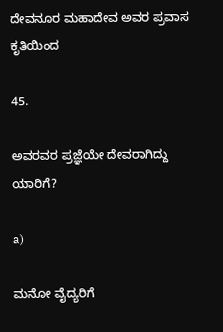ದೇವನೂರ ಮಹಾದೇವ ಅವರ ಪ್ರವಾಸ ಕೃತಿಯಿಂದ

45.

ಅವರವರ ಪ್ರಜ್ಞೆಯೇ ದೇವರಾಗಿದ್ದು ಯಾರಿಗೆ?

a)

ಮನೋ ವೈದ್ಯರಿಗೆ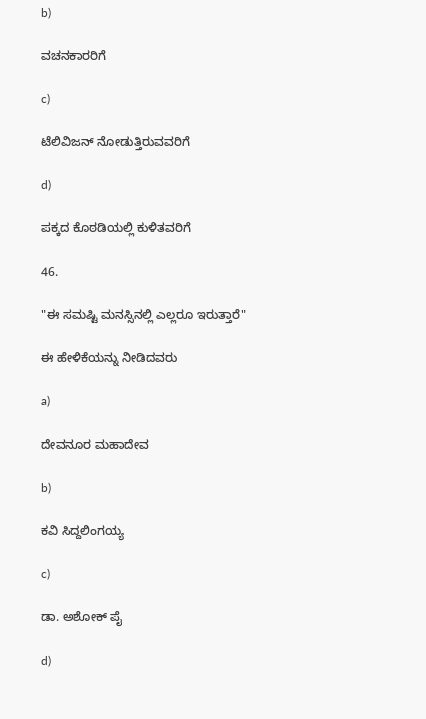b)

ವಚನಕಾರರಿಗೆ

c)

ಟೆಲಿವಿಜನ್ ನೋಡುತ್ತಿರುವವರಿಗೆ

d)

ಪಕ್ಕದ ಕೊಠಡಿಯಲ್ಲಿ ಕುಳಿತವರಿಗೆ

46.

"ಈ ಸಮಷ್ಟಿ ಮನಸ್ಸಿನಲ್ಲಿ ಎಲ್ಲರೂ ಇರುತ್ತಾರೆ"

ಈ ಹೇಳಿಕೆಯನ್ನು ನೀಡಿದವರು

a)

ದೇವನೂರ ಮಹಾದೇವ

b)

ಕವಿ ಸಿದ್ದಲಿಂಗಯ್ಯ

c)

ಡಾ. ಅಶೋಕ್ ಪೈ

d)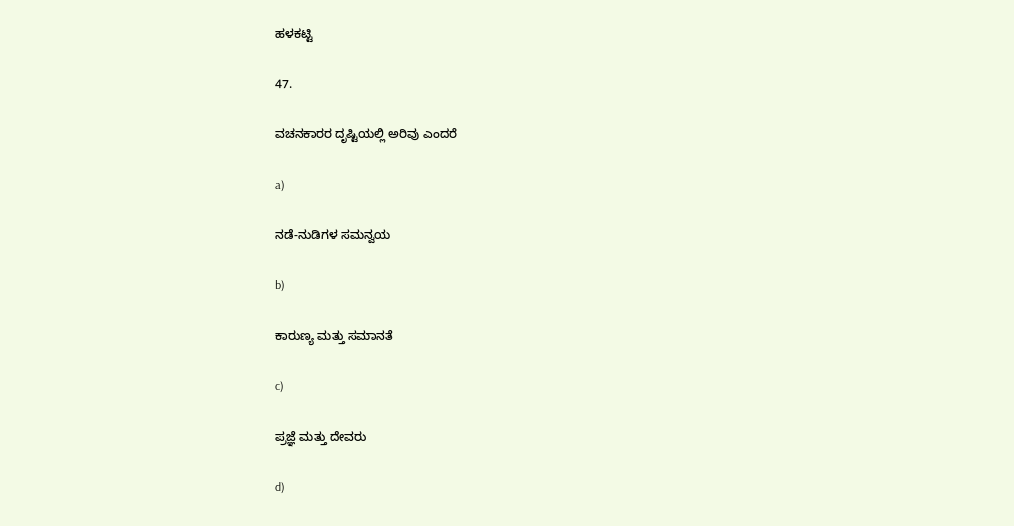ಹಳಕಟ್ಟಿ

47.

ವಚನಕಾರರ ದೃಷ್ಟಿಯಲ್ಲಿ ಅರಿವು ಎಂದರೆ

a)

ನಡೆ-ನುಡಿಗಳ ಸಮನ್ವಯ

b)

ಕಾರುಣ್ಯ ಮತ್ತು ಸಮಾನತೆ

c)

ಪ್ರಜ್ಞೆ ಮತ್ತು ದೇವರು

d)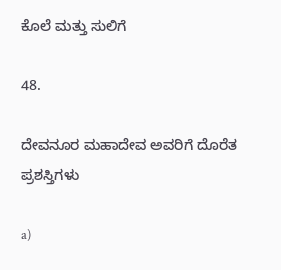ಕೊಲೆ ಮತ್ತು ಸುಲಿಗೆ

48.

ದೇವನೂರ ಮಹಾದೇವ ಅವರಿಗೆ ದೊರೆತ ಪ್ರಶಸ್ತಿಗಳು

a)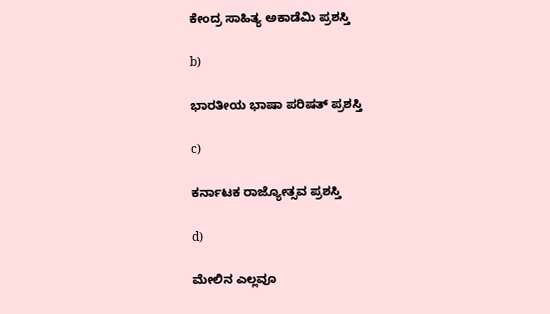ಕೇಂದ್ರ ಸಾಹಿತ್ಯ ಅಕಾಡೆಮಿ ಪ್ರಶಸ್ತಿ

b)

ಭಾರತೀಯ ಭಾಷಾ ಪರಿಷತ್ ಪ್ರಶಸ್ತಿ

c)

ಕರ್ನಾಟಕ ರಾಜ್ಯೋತ್ಸವ ಪ್ರಶಸ್ತಿ

d)

ಮೇಲಿನ ಎಲ್ಲವೂ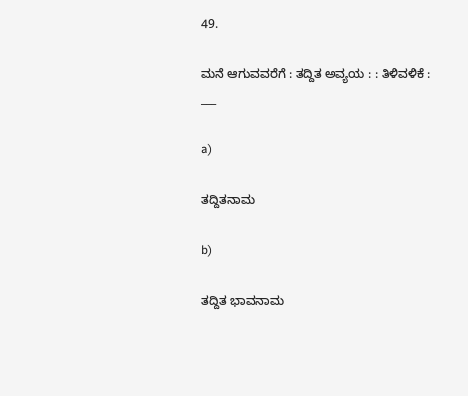49.

ಮನೆ ಆಗುವವರೆಗೆ : ತದ್ದಿತ ಅವ್ಯಯ : : ತಿಳಿವಳಿಕೆ : ___

a)

ತದ್ದಿತನಾಮ

b)

ತದ್ದಿತ ಭಾವನಾಮ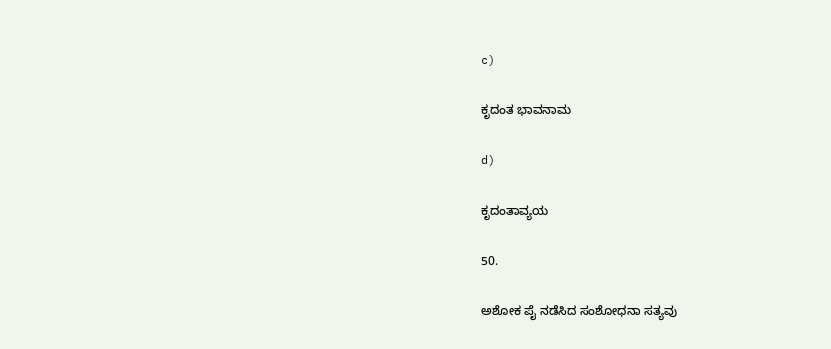c)

ಕೃದಂತ ಭಾವನಾಮ

d)

ಕೃದಂತಾವ್ಯಯ

50.

ಅಶೋಕ ಪೈ ನಡೆಸಿದ ಸಂಶೋಧನಾ ಸತ್ಯವು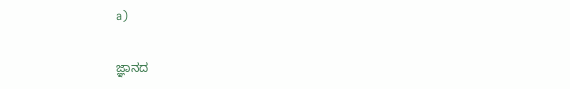a)

ಜ್ಞಾನದ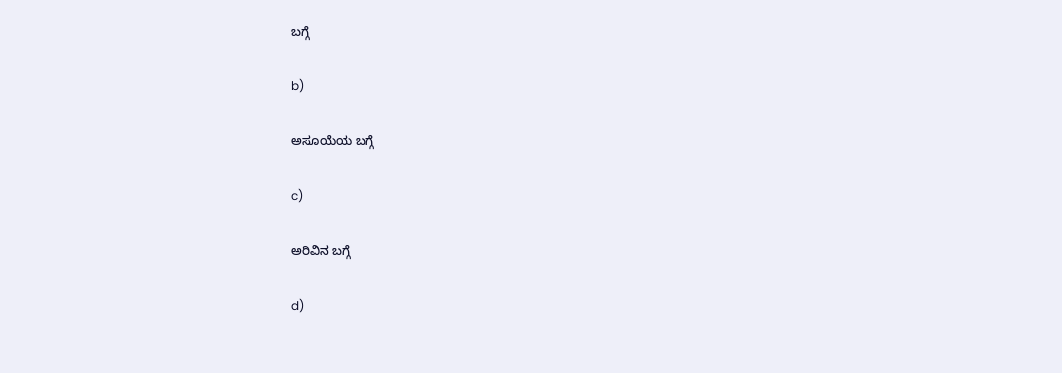ಬಗ್ಗೆ

b)

ಅಸೂಯೆಯ ಬಗ್ಗೆ

c)

ಅರಿವಿನ ಬಗ್ಗೆ

d)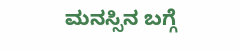ಮನಸ್ಸಿನ ಬಗ್ಗೆ